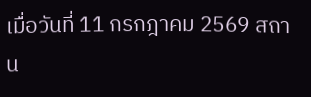เมื่อวันที่ 11 กรกฎาคม 2569 สถาน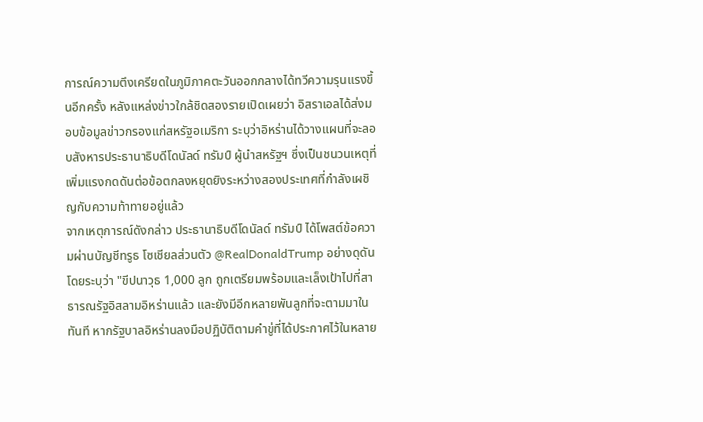การณ์ความตึงเครียดในภูมิภาคตะวันออกกลางได้ทวีความรุนแรงขึ้นอีกครั้ง หลังแหล่งข่าวใกล้ชิดสองรายเปิดเผยว่า อิสราเอลได้ส่งมอบข้อมูลข่าวกรองแก่สหรัฐอเมริกา ระบุว่าอิหร่านได้วางแผนที่จะลอบสังหารประธานาธิบดีโดนัลด์ ทรัมป์ ผู้นำสหรัฐฯ ซึ่งเป็นชนวนเหตุที่เพิ่มแรงกดดันต่อข้อตกลงหยุดยิงระหว่างสองประเทศที่กำลังเผชิญกับความท้าทายอยู่แล้ว
จากเหตุการณ์ดังกล่าว ประธานาธิบดีโดนัลด์ ทรัมป์ ได้โพสต์ข้อความผ่านบัญชีทรูธ โซเชียลส่วนตัว @RealDonaldTrump อย่างดุดัน โดยระบุว่า "ขีปนาวุธ 1,000 ลูก ถูกเตรียมพร้อมและเล็งเป้าไปที่สาธารณรัฐอิสลามอิหร่านแล้ว และยังมีอีกหลายพันลูกที่จะตามมาในทันที หากรัฐบาลอิหร่านลงมือปฏิบัติตามคำขู่ที่ได้ประกาศไว้ในหลาย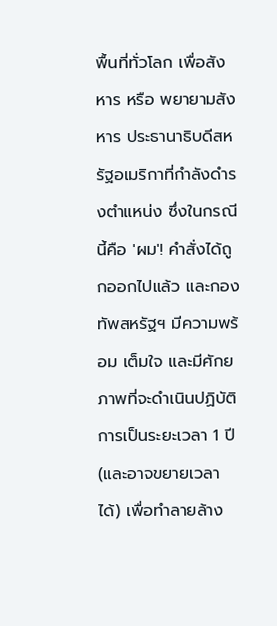พื้นที่ทั่วโลก เพื่อสังหาร หรือ พยายามสังหาร ประธานาธิบดีสหรัฐอเมริกาที่กำลังดำรงตำแหน่ง ซึ่งในกรณีนี้คือ 'ผม'! คำสั่งได้ถูกออกไปแล้ว และกองทัพสหรัฐฯ มีความพร้อม เต็มใจ และมีศักยภาพที่จะดำเนินปฏิบัติการเป็นระยะเวลา 1 ปี (และอาจขยายเวลาได้) เพื่อทำลายล้าง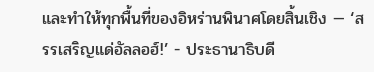และทำให้ทุกพื้นที่ของอิหร่านพินาศโดยสิ้นเชิง — ‘สรรเสริญแด่อัลลอฮ์!’ - ประธานาธิบดี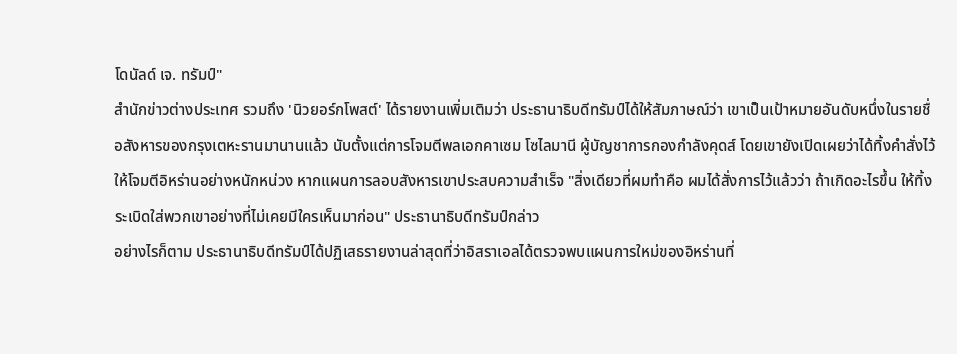โดนัลด์ เจ. ทรัมป์"
สำนักข่าวต่างประเทศ รวมถึง 'นิวยอร์กโพสต์' ได้รายงานเพิ่มเติมว่า ประธานาธิบดีทรัมป์ได้ให้สัมภาษณ์ว่า เขาเป็นเป้าหมายอันดับหนึ่งในรายชื่อสังหารของกรุงเตหะรานมานานแล้ว นับตั้งแต่การโจมตีพลเอกคาเซม โซไลมานี ผู้บัญชาการกองกำลังคุดส์ โดยเขายังเปิดเผยว่าได้ทิ้งคำสั่งไว้ให้โจมตีอิหร่านอย่างหนักหน่วง หากแผนการลอบสังหารเขาประสบความสำเร็จ "สิ่งเดียวที่ผมทำคือ ผมได้สั่งการไว้แล้วว่า ถ้าเกิดอะไรขึ้น ให้ทิ้งระเบิดใส่พวกเขาอย่างที่ไม่เคยมีใครเห็นมาก่อน" ประธานาธิบดีทรัมป์กล่าว
อย่างไรก็ตาม ประธานาธิบดีทรัมป์ได้ปฏิเสธรายงานล่าสุดที่ว่าอิสราเอลได้ตรวจพบแผนการใหม่ของอิหร่านที่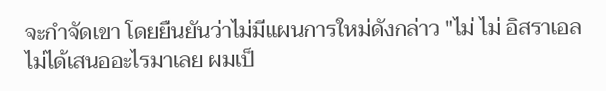จะกำจัดเขา โดยยืนยันว่าไม่มีแผนการใหม่ดังกล่าว "ไม่ ไม่ อิสราเอลไม่ได้เสนออะไรมาเลย ผมเป็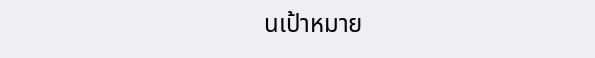นเป้าหมาย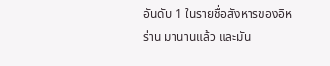อันดับ 1 ในรายชื่อสังหารของอิหร่าน มานานแล้ว และมัน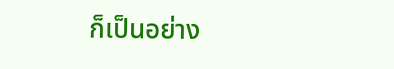ก็เป็นอย่าง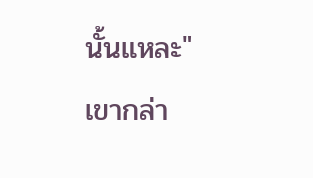นั้นแหละ" เขากล่า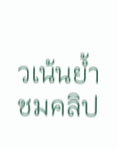วเน้นย้ำ
ชมคลิป